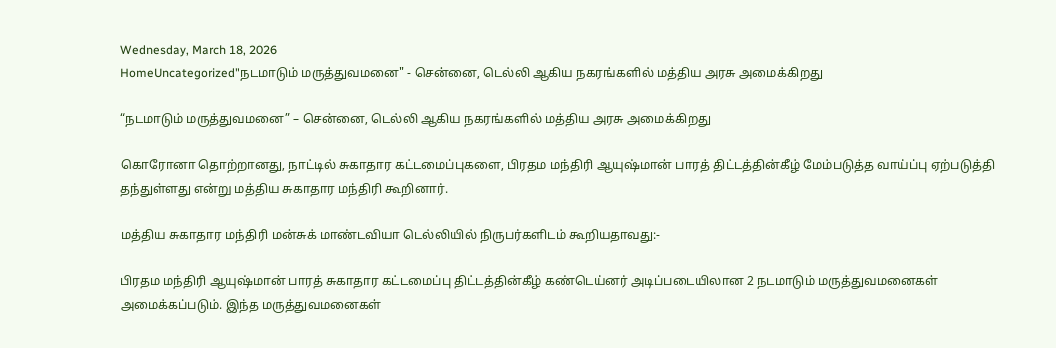Wednesday, March 18, 2026
HomeUncategorized"நடமாடும் மருத்துவமனை" - சென்னை, டெல்லி ஆகிய நகரங்களில் மத்திய அரசு அமைக்கிறது

“நடமாடும் மருத்துவமனை” – சென்னை, டெல்லி ஆகிய நகரங்களில் மத்திய அரசு அமைக்கிறது

கொரோனா தொற்றானது, நாட்டில் சுகாதார கட்டமைப்புகளை, பிரதம மந்திரி ஆயுஷ்மான் பாரத் திட்டத்தின்கீழ் மேம்படுத்த வாய்ப்பு ஏற்படுத்தி தந்துள்ளது என்று மத்திய சுகாதார மந்திரி கூறினார்.

மத்திய சுகாதார மந்திரி மன்சுக் மாண்டவியா டெல்லியில் நிருபர்களிடம் கூறியதாவது:-

பிரதம மந்திரி ஆயுஷ்மான் பாரத் சுகாதார கட்டமைப்பு திட்டத்தின்கீழ் கண்டெய்னர் அடிப்படையிலான 2 நடமாடும் மருத்துவமனைகள் அமைக்கப்படும். இந்த மருத்துவமனைகள்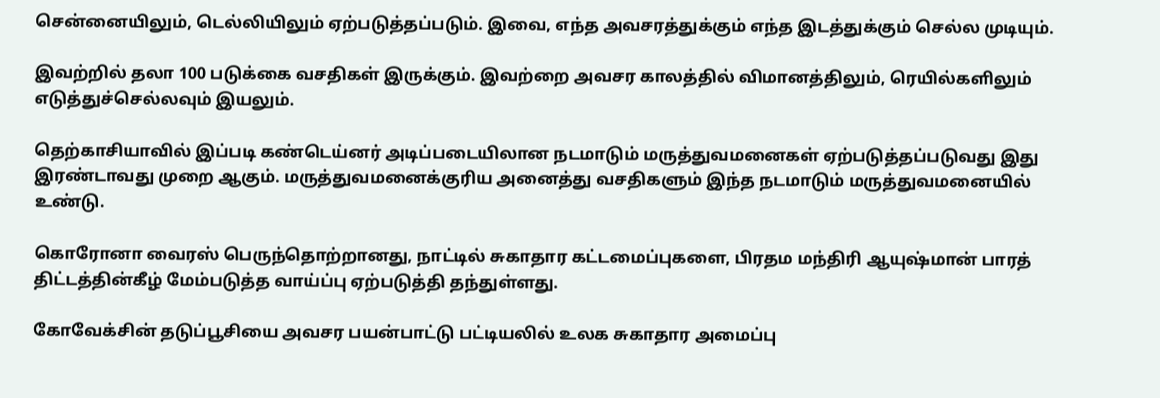சென்னையிலும், டெல்லியிலும் ஏற்படுத்தப்படும். இவை, எந்த அவசரத்துக்கும் எந்த இடத்துக்கும் செல்ல முடியும்.

இவற்றில் தலா 100 படுக்கை வசதிகள் இருக்கும். இவற்றை அவசர காலத்தில் விமானத்திலும், ரெயில்களிலும் எடுத்துச்செல்லவும் இயலும்.

தெற்காசியாவில் இப்படி கண்டெய்னர் அடிப்படையிலான நடமாடும் மருத்துவமனைகள் ஏற்படுத்தப்படுவது இது இரண்டாவது முறை ஆகும். மருத்துவமனைக்குரிய அனைத்து வசதிகளும் இந்த நடமாடும் மருத்துவமனையில் உண்டு.

கொரோனா வைரஸ் பெருந்தொற்றானது, நாட்டில் சுகாதார கட்டமைப்புகளை, பிரதம மந்திரி ஆயுஷ்மான் பாரத் திட்டத்தின்கீழ் மேம்படுத்த வாய்ப்பு ஏற்படுத்தி தந்துள்ளது.

கோவேக்சின் தடுப்பூசியை அவசர பயன்பாட்டு பட்டியலில் உலக சுகாதார அமைப்பு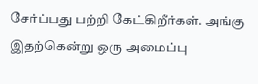சேர்ப்பது பற்றி கேட்கிறீர்கள். அங்கு இதற்கென்று ஒரு அமைப்பு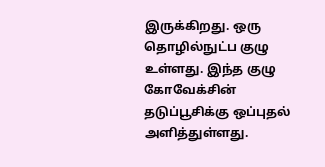இருக்கிறது. ஒரு தொழில்நுட்ப குழு உள்ளது. இந்த குழு கோவேக்சின் தடுப்பூசிக்கு ஒப்புதல் அளித்துள்ளது.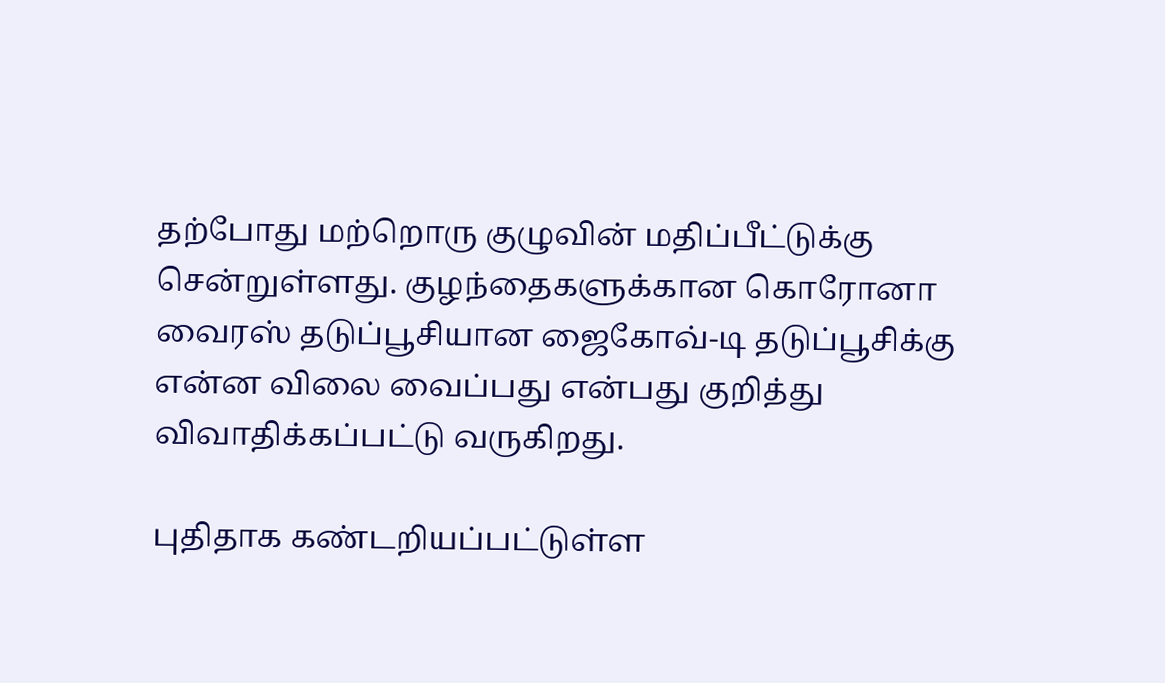தற்போது மற்றொரு குழுவின் மதிப்பீட்டுக்கு சென்றுள்ளது. குழந்தைகளுக்கான கொரோனா வைரஸ் தடுப்பூசியான ஜைகோவ்-டி தடுப்பூசிக்கு என்ன விலை வைப்பது என்பது குறித்து விவாதிக்கப்பட்டு வருகிறது.

புதிதாக கண்டறியப்பட்டுள்ள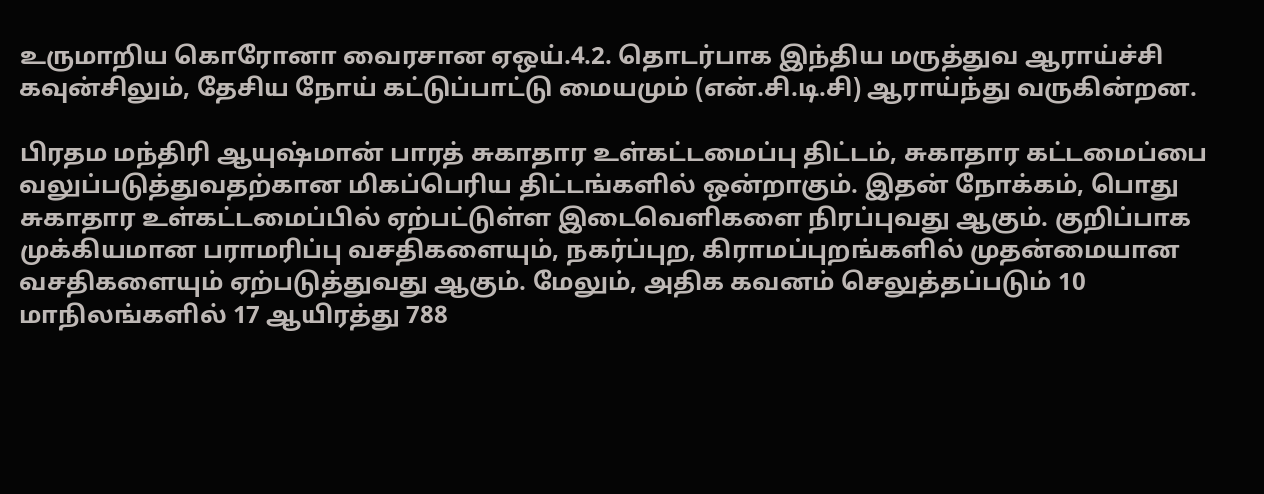உருமாறிய கொரோனா வைரசான ஏஒய்.4.2. தொடர்பாக இந்திய மருத்துவ ஆராய்ச்சி கவுன்சிலும், தேசிய நோய் கட்டுப்பாட்டு மையமும் (என்.சி.டி.சி) ஆராய்ந்து வருகின்றன.

பிரதம மந்திரி ஆயுஷ்மான் பாரத் சுகாதார உள்கட்டமைப்பு திட்டம், சுகாதார கட்டமைப்பை வலுப்படுத்துவதற்கான மிகப்பெரிய திட்டங்களில் ஒன்றாகும். இதன் நோக்கம், பொது சுகாதார உள்கட்டமைப்பில் ஏற்பட்டுள்ள இடைவெளிகளை நிரப்புவது ஆகும். குறிப்பாக முக்கியமான பராமரிப்பு வசதிகளையும், நகர்ப்புற, கிராமப்புறங்களில் முதன்மையான வசதிகளையும் ஏற்படுத்துவது ஆகும். மேலும், அதிக கவனம் செலுத்தப்படும் 10 மாநிலங்களில் 17 ஆயிரத்து 788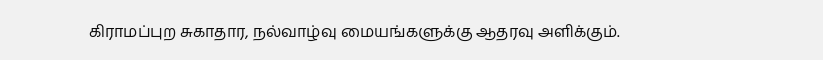கிராமப்புற சுகாதார, நல்வாழ்வு மையங்களுக்கு ஆதரவு அளிக்கும்.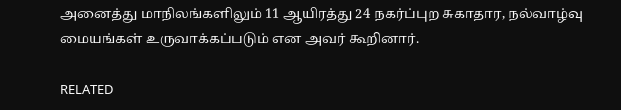அனைத்து மாநிலங்களிலும் 11 ஆயிரத்து 24 நகர்ப்புற சுகாதார, நல்வாழ்வு மையங்கள் உருவாக்கப்படும் என அவர் கூறினார்.

RELATED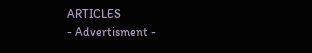ARTICLES
- Advertisment -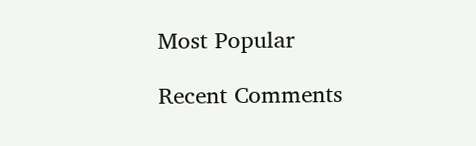Most Popular

Recent Comments